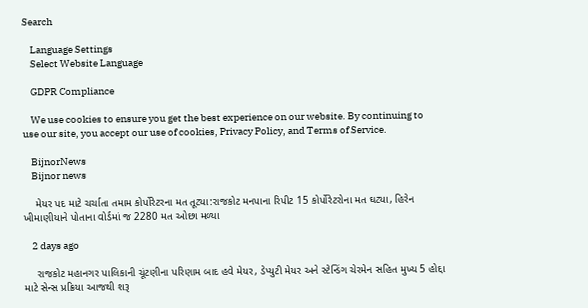Search

    Language Settings
    Select Website Language

    GDPR Compliance

    We use cookies to ensure you get the best experience on our website. By continuing to use our site, you accept our use of cookies, Privacy Policy, and Terms of Service.

    BijnorNews
    Bijnor news

    મેયર પદ માટે ચર્ચાતા તમામ કોર્પોરેટરના મત તૂટ્યા:રાજકોટ મનપાના રિપીટ 15 કોર્પોરેટરોના મત ઘટ્યા, હિરેન ખીમાણીયાને પોતાના વોર્ડમાં જ 2280 મત ઓછા મળ્યા

    2 days ago

    રાજકોટ મહાનગર પાલિકાની ચૂંટણીના પરિણામ બાદ હવે મેયર, ડેપ્યુટી મેયર અને સ્ટેન્ડિંગ ચેરમેન સહિત મુખ્ય 5 હોદ્દા માટે સેન્સ પ્રક્રિયા આજથી શરૂ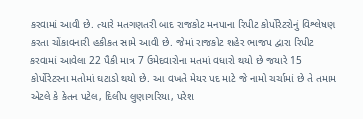કરવામાં આવી છે. ત્યારે મતગણતરી બાદ રાજકોટ મનપાના રિપીટ કોર્પોરેટરોનું વિશ્લેષણ કરતા ચોંકાવનારી હકીકત સામે આવી છે. જેમાં રાજકોટ શહેર ભાજપ દ્વારા રિપીટ કરવામાં આવેલા 22 પૈકી માત્ર 7 ઉમેદવારોના મતમાં વધારો થયો છે જયારે 15 કોર્પોરેટરના મતોમાં ઘટાડો થયો છે. આ વખતે મેયર પદ માટે જે નામો ચર્ચામાં છે તે તમામ એટલે કે કેતન પટેલ, દિલીપ લુણાગરિયા, પરેશ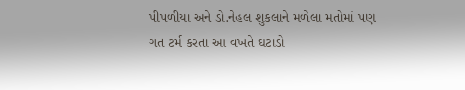પીપળીયા અને ડો.નેહલ શુકલાને મળેલા મતોમાં પણ ગત ટર્મ કરતા આ વખતે ઘટાડો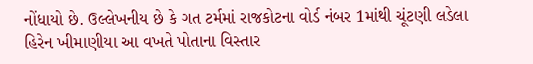નોંધાયો છે. ઉલ્લેખનીય છે કે ગત ટર્મમાં રાજકોટના વોર્ડ નંબર 1માંથી ચૂંટણી લડેલા હિરેન ખીમાણીયા આ વખતે પોતાના વિસ્તાર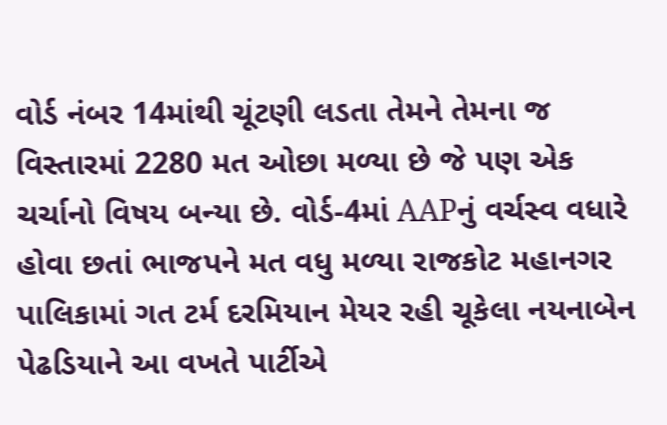વોર્ડ નંબર 14માંથી ચૂંટણી લડતા તેમને તેમના જ વિસ્તારમાં 2280 મત ઓછા મળ્યા છે જે પણ એક ચર્ચાનો વિષય બન્યા છે. વોર્ડ-4માં AAPનું વર્ચસ્વ વધારે હોવા છતાં ભાજપને મત વધુ મળ્યા રાજકોટ મહાનગર પાલિકામાં ગત ટર્મ દરમિયાન મેયર રહી ચૂકેલા નયનાબેન પેઢડિયાને આ વખતે પાર્ટીએ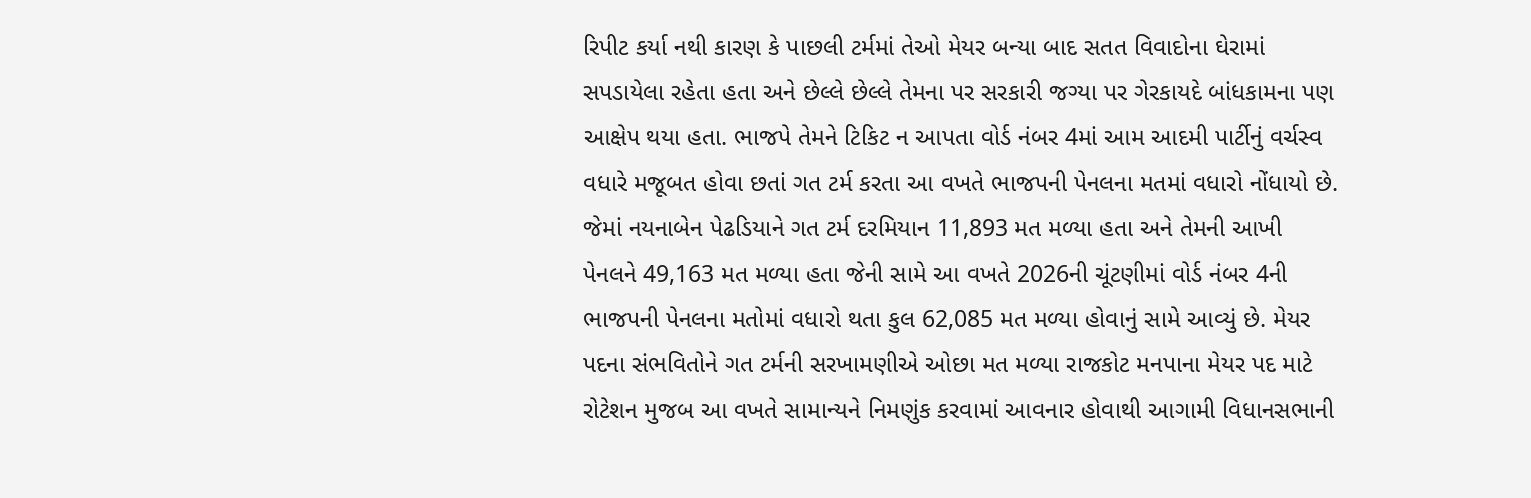રિપીટ કર્યા નથી કારણ કે પાછલી ટર્મમાં તેઓ મેયર બન્યા બાદ સતત વિવાદોના ઘેરામાં સપડાયેલા રહેતા હતા અને છેલ્લે છેલ્લે તેમના પર સરકારી જગ્યા પર ગેરકાયદે બાંધકામના પણ આક્ષેપ થયા હતા. ભાજપે તેમને ટિકિટ ન આપતા વોર્ડ નંબર 4માં આમ આદમી પાર્ટીનું વર્ચસ્વ વધારે મજૂબત હોવા છતાં ગત ટર્મ કરતા આ વખતે ભાજપની પેનલના મતમાં વધારો નોંધાયો છે. જેમાં નયનાબેન પેઢડિયાને ગત ટર્મ દરમિયાન 11,893 મત મળ્યા હતા અને તેમની આખી પેનલને 49,163 મત મળ્યા હતા જેની સામે આ વખતે 2026ની ચૂંટણીમાં વોર્ડ નંબર 4ની ભાજપની પેનલના મતોમાં વધારો થતા કુલ 62,085 મત મળ્યા હોવાનું સામે આવ્યું છે. મેયર પદના સંભવિતોને ગત ટર્મની સરખામણીએ ઓછા મત મળ્યા રાજકોટ મનપાના મેયર પદ માટે રોટેશન મુજબ આ વખતે સામાન્યને નિમણુંક કરવામાં આવનાર હોવાથી આગામી વિધાનસભાની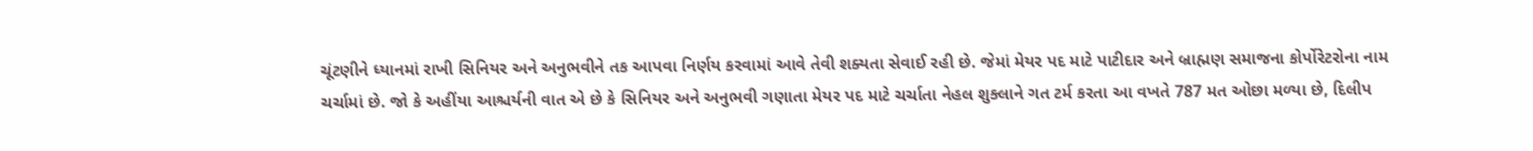ચૂંટણીને ધ્યાનમાં રાખી સિનિયર અને અનુભવીને તક આપવા નિર્ણય કરવામાં આવે તેવી શક્યતા સેવાઈ રહી છે. જેમાં મેયર પદ માટે પાટીદાર અને બ્રાહ્મણ સમાજના કોર્પોરેટરોના નામ ચર્ચામાં છે. જો કે અહીંયા આશ્ચર્યની વાત એ છે કે સિનિયર અને અનુભવી ગણાતા મેયર પદ માટે ચર્ચાતા નેહલ શુક્લાને ગત ટર્મ કરતા આ વખતે 787 મત ઓછા મળ્યા છે, દિલીપ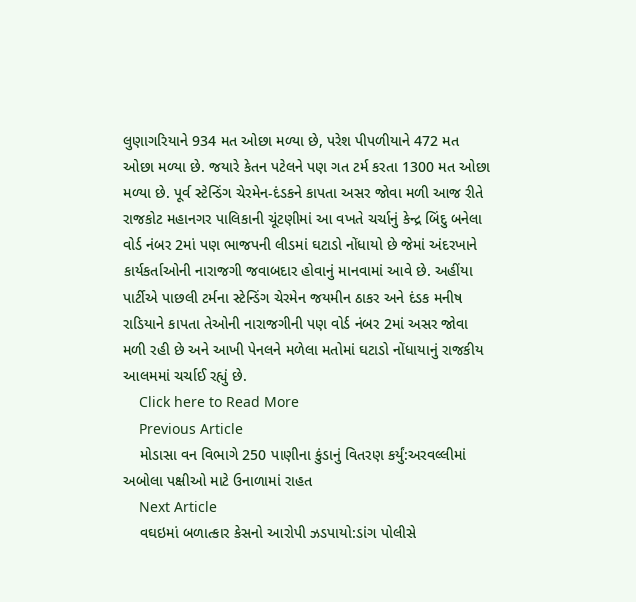લુણાગરિયાને 934 મત ઓછા મળ્યા છે, પરેશ પીપળીયાને 472 મત ઓછા મળ્યા છે. જયારે કેતન પટેલને પણ ગત ટર્મ કરતા 1300 મત ઓછા મળ્યા છે. પૂર્વ સ્ટેન્ડિંગ ચેરમેન-દંડકને કાપતા અસર જોવા મળી આજ રીતે રાજકોટ મહાનગર પાલિકાની ચૂંટણીમાં આ વખતે ચર્ચાનું કેન્દ્ર બિંદુ બનેલા વોર્ડ નંબર 2માં પણ ભાજપની લીડમાં ઘટાડો નોંધાયો છે જેમાં અંદરખાને કાર્યકર્તાઓની નારાજગી જવાબદાર હોવાનું માનવામાં આવે છે. અહીંયા પાર્ટીએ પાછલી ટર્મના સ્ટેન્ડિંગ ચેરમેન જયમીન ઠાકર અને દંડક મનીષ રાડિયાને કાપતા તેઓની નારાજગીની પણ વોર્ડ નંબર 2માં અસર જોવા મળી રહી છે અને આખી પેનલને મળેલા મતોમાં ઘટાડો નોંધાયાનું રાજકીય આલમમાં ચર્ચાઈ રહ્યું છે.
    Click here to Read More
    Previous Article
    મોડાસા વન વિભાગે 250 પાણીના કુંડાનું વિતરણ કર્યું:અરવલ્લીમાં અબોલા પક્ષીઓ માટે ઉનાળામાં રાહત
    Next Article
    વઘઇમાં બળાત્કાર કેસનો આરોપી ઝડપાયો:ડાંગ પોલીસે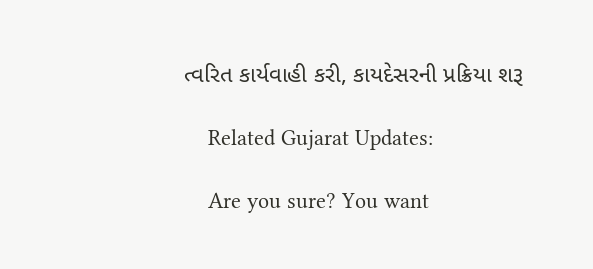ત્વરિત કાર્યવાહી કરી, કાયદેસરની પ્રક્રિયા શરૂ

    Related Gujarat Updates:

    Are you sure? You want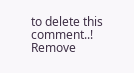to delete this comment..! Remove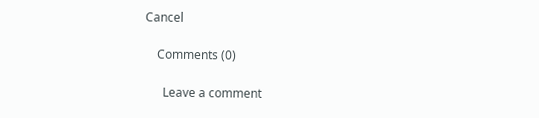Cancel

    Comments (0)

      Leave a comment